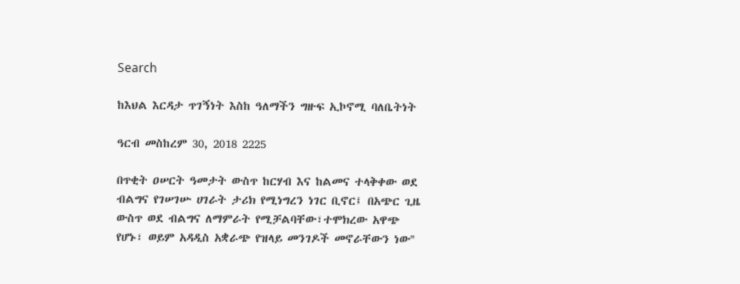Search

ከእህል እርዳታ ጥገኝነት እስከ ዓለማችን ግዙፍ ኢኮኖሚ ባለቤትነት

ዓርብ መስከረም 30, 2018 2225

በጥቂት ዐሠርት ዓመታት ውስጥ ከርሃብ እና ከልመና ተላቅቀው ወደ ብልግና የገሠገሡ ሀገራት ታሪክ የሚነግረን ነገር ቢኖር፤ በአጭር ጊዜ ውስጥ ወደ ብልግና ለማምራት የሚቻልባቸው፣ተሞክረው አዋጭ የሆኑ፣ ወይም አዳዲስ አቋራጭ የዝላይ መንገዶች መኖራቸውን ነው''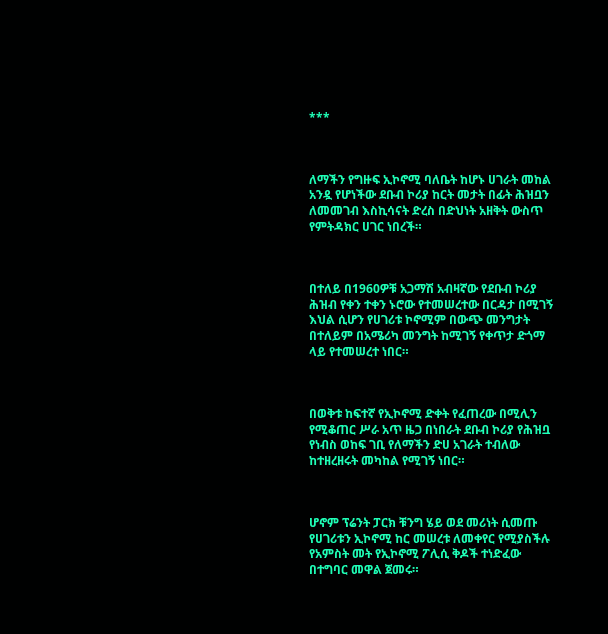***



ለማችን የግዙፍ ኢኮኖሚ ባለቤት ከሆኑ ሀገራት መከል አንዷ የሆነችው ደቡብ ኮሪያ ከርት መታት በፊት ሕዝቧን ለመመገብ እስኪሳናት ድረስ በድህነት አዘቅት ውስጥ የምትዳክር ሀገር ነበረች።



በተለይ በ1960ዎቹ አጋማሽ አብዛኛው የደቡብ ኮሪያ ሕዝብ የቀን ተቀን ኑሮው የተመሠረተው በርዳታ በሚገኝ እህል ሲሆን የሀገሪቱ ኮኖሚም በውጭ መንግታት በተለይም በአሜሪካ መንግት ከሚገኝ የቀጥታ ድጎማ ላይ የተመሠረተ ነበር።



በወቅቱ ከፍተኛ የኢኮኖሚ ድቀት የፈጠረው በሚሊን የሚቆጠር ሥራ አጥ ዜጋ በነበራት ደቡብ ኮሪያ የሕዝቧ የነብስ ወከፍ ገቢ የለማችን ድሀ አገራት ተብለው ከተዘረዘሩት መካከል የሚገኝ ነበር።



ሆኖም ፕሬንት ፓርክ ቹንግ ሄይ ወደ መሪነት ሲመጡ የሀገሪቱን ኢኮኖሚ ከር መሠረቱ ለመቀየር የሚያስችሉ የአምስት መት የኢኮኖሚ ፖሊሲ ቅዶች ተነድፈው በተግባር መዋል ጀመሩ።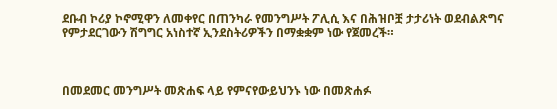ደቡብ ኮሪያ ኮኖሚዋን ለመቀየር በጠንካራ የመንግሥት ፖሊሲ እና በሕዝቦቿ ታታሪነት ወደብልጽግና የምታደርገውን ሽግግር አነስተኛ ኢንደስትሪዎችን በማቋቋም ነው የጀመረች።



በመደመር መንግሥት መጽሐፍ ላይ የምናየውይህንኑ ነው በመጽሐፉ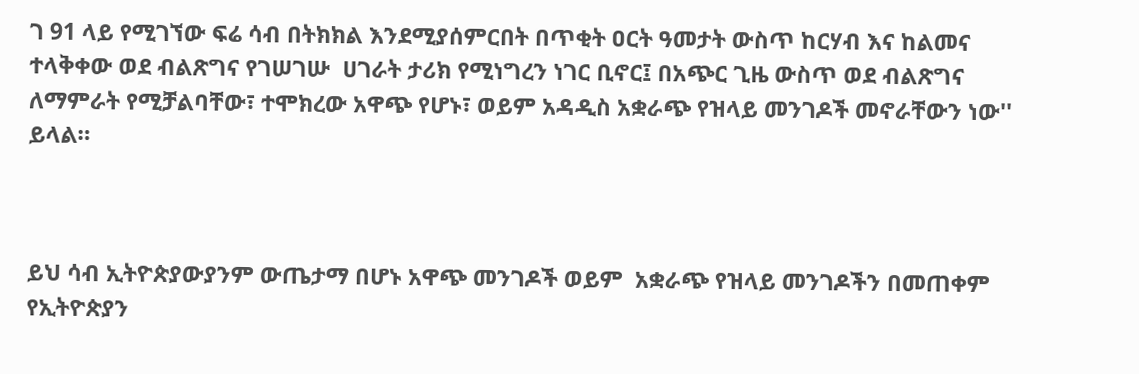ገ 91 ላይ የሚገኘው ፍሬ ሳብ በትክክል እንደሚያሰምርበት በጥቂት ዐርት ዓመታት ውስጥ ከርሃብ እና ከልመና ተላቅቀው ወደ ብልጽግና የገሠገሡ  ሀገራት ታሪክ የሚነግረን ነገር ቢኖር፤ በአጭር ጊዜ ውስጥ ወደ ብልጽግና ለማምራት የሚቻልባቸው፣ ተሞክረው አዋጭ የሆኑ፣ ወይም አዳዲስ አቋራጭ የዝላይ መንገዶች መኖራቸውን ነው'' ይላል።



ይህ ሳብ ኢትዮጵያውያንም ውጤታማ በሆኑ አዋጭ መንገዶች ወይም  አቋራጭ የዝላይ መንገዶችን በመጠቀም የኢትዮጵያን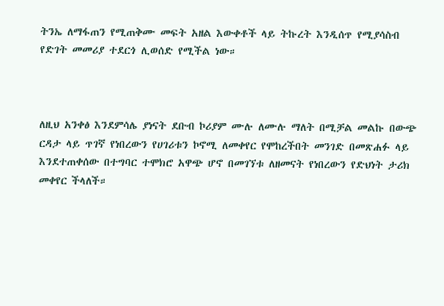ትንኤ ለማፋጠን የሚጠቅሙ መፍት አዘል እውቀቶች ላይ ትኩረት እንዲሰጥ የሚያሳስብ የድገት መመሪያ ተደርጎ ሊወሰድ የሚችል ነው።



ለዚህ አንቀፅ እንደምሳሌ ያነናት ደቡብ ኮሪያም ሙሉ ለሙሉ ማለት በሚቻል መልኩ በውጭ ርዳታ ላይ ጥገኛ የነበረውን የሀገሪቱን ኮኖሚ ለመቀየር የሞከረችበት መንገድ በመጽሐፉ ላይ እንደተጠቀሰው በተግባር ተሞክሮ አዋጭ ሆኖ በመገኘቱ ለዘመናት የነበረውን የድህነት ታሪክ መቀየር ችላለች።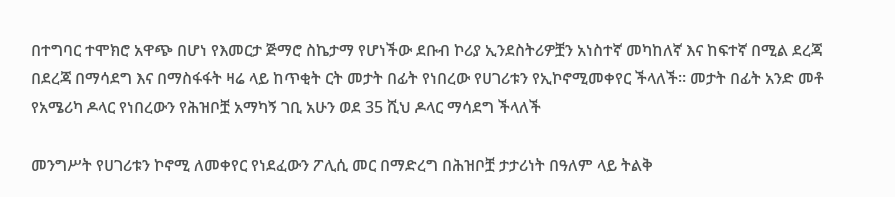በተግባር ተሞክሮ አዋጭ በሆነ የእመርታ ጅማሮ ስኬታማ የሆነችው ደቡብ ኮሪያ ኢንደስትሪዎቿን አነስተኛ መካከለኛ እና ከፍተኛ በሚል ደረጃ በደረጃ በማሳደግ እና በማስፋፋት ዛሬ ላይ ከጥቂት ርት መታት በፊት የነበረው የሀገሪቱን የኢኮኖሚመቀየር ችላለች። መታት በፊት አንድ መቶ የአሜሪካ ዶላር የነበረውን የሕዝቦቿ አማካኝ ገቢ አሁን ወደ 35 ሺህ ዶላር ማሳደግ ችላለች

መንግሥት የሀገሪቱን ኮኖሚ ለመቀየር የነደፈውን ፖሊሲ መር በማድረግ በሕዝቦቿ ታታሪነት በዓለም ላይ ትልቅ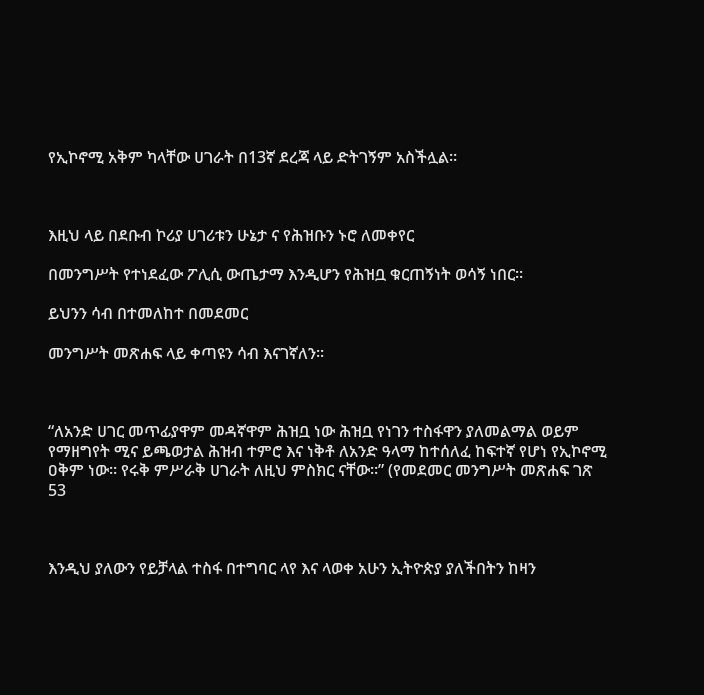የኢኮኖሚ አቅም ካላቸው ሀገራት በ13ኛ ደረጃ ላይ ድትገኝም አስችሏል።



እዚህ ላይ በደቡብ ኮሪያ ሀገሪቱን ሁኔታ ና የሕዝቡን ኑሮ ለመቀየር

በመንግሥት የተነደፈው ፖሊሲ ውጤታማ እንዲሆን የሕዝቧ ቁርጠኝነት ወሳኝ ነበር።

ይህንን ሳብ በተመለከተ በመደመር

መንግሥት መጽሐፍ ላይ ቀጣዩን ሳብ እናገኛለን።



“ለአንድ ሀገር መጥፊያዋም መዳኛዋም ሕዝቧ ነው ሕዝቧ የነገን ተስፋዋን ያለመልማል ወይም የማዘግየት ሚና ይጫወታል ሕዝብ ተምሮ እና ነቅቶ ለአንድ ዓላማ ከተሰለፈ ከፍተኛ የሆነ የኢኮኖሚ ዐቅም ነው። የሩቅ ምሥራቅ ሀገራት ለዚህ ምስክር ናቸው።” (የመደመር መንግሥት መጽሐፍ ገጽ 53



እንዲህ ያለውን የይቻላል ተስፋ በተግባር ላየ እና ላወቀ አሁን ኢትዮጵያ ያለችበትን ከዛን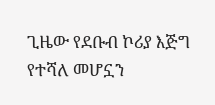ጊዜው የደቡብ ኮሪያ እጅግ የተሻለ መሆኗን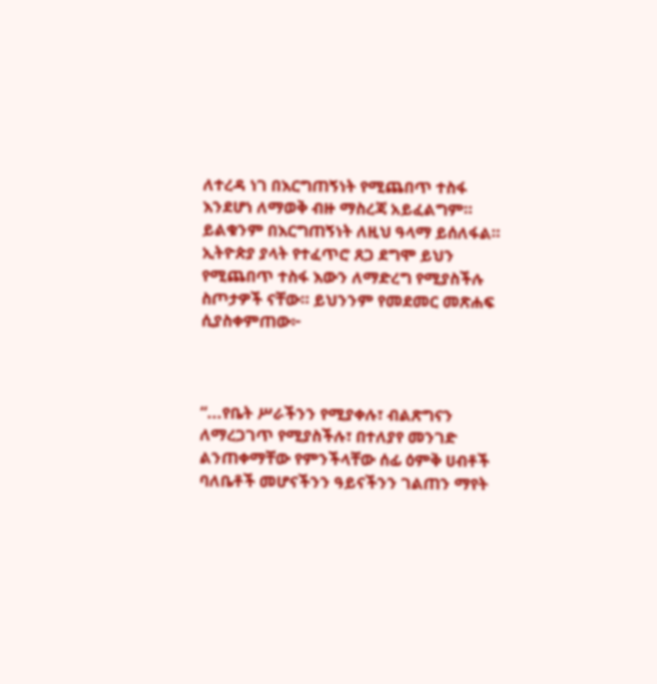ለተረዳ ነገ በእርግጠኝነት የሚጨበጥ ተስፋ እንደሆነ ለማወቅ ብዙ ማስረጃ አይፈልግም። ይልቁንም በእርግጠኝነት ለዚህ ዓላማ ይሰለፋል። ኢትዮጵያ ያላት የተፈጥሮ ጸጋ ደግሞ ይህን የሚጨበጥ ተስፋ እውን ለማድረግ የሚያስችሉ ስጦታዎች ናቸው። ይህንንም የመደመር መጽሐፍ ሲያስቀምጠው፦



“...የቤት ሥራችንን የሚያቀሉ፣ ብልጽግናን ለማረጋገጥ የሚያስችሉ፣ በተለያየ መንገድ ልንጠቀማቸው የምንችላቸው ሰፊ ዕምቅ ሀብቶች ባለቤቶች መሆናችንን ዓይናችንን ገልጠን ማየት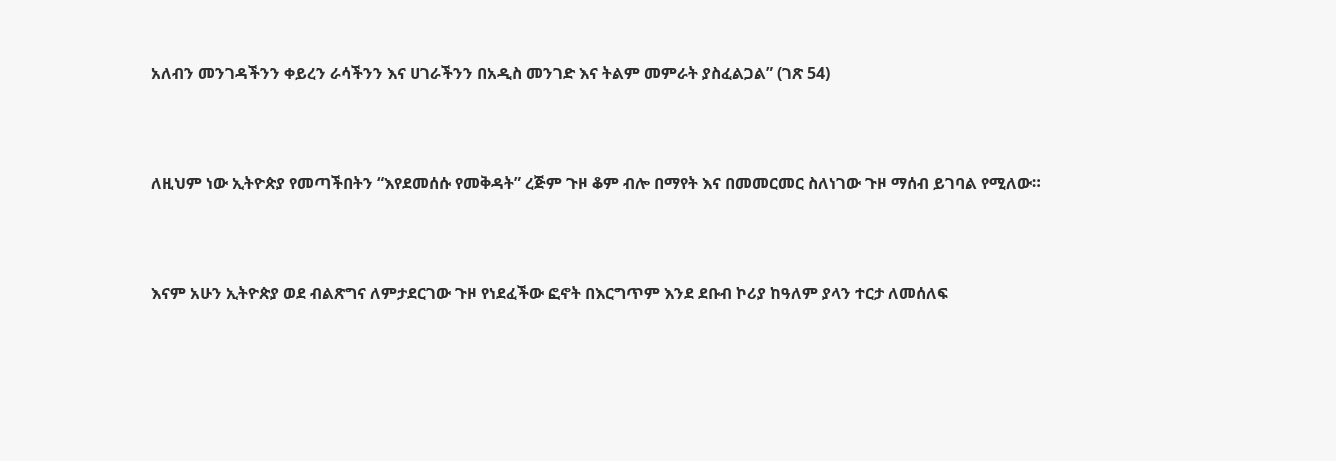አለብን መንገዳችንን ቀይረን ራሳችንን እና ሀገራችንን በአዲስ መንገድ እና ትልም መምራት ያስፈልጋል” (ገጽ 54)



ለዚህም ነው ኢትዮጵያ የመጣችበትን “እየደመሰሱ የመቅዳት” ረጅም ጉዞ ቆም ብሎ በማየት እና በመመርመር ስለነገው ጉዞ ማሰብ ይገባል የሚለው።



እናም አሁን ኢትዮጵያ ወደ ብልጽግና ለምታደርገው ጉዞ የነደፈችው ፎኖት በእርግጥም እንደ ደቡብ ኮሪያ ከዓለም ያላን ተርታ ለመሰለፍ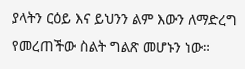ያላትን ርዕይ እና ይህንን ልም እውን ለማድረግ የመረጠችው ስልት ግልጽ መሆኑን ነው።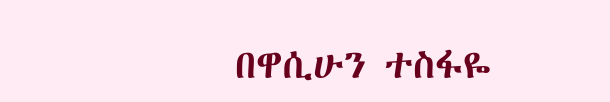በዋሲሁን ተስፋዬ